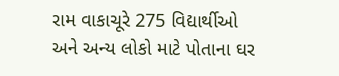રામ વાકાચૂરે 275 વિદ્યાર્થીઓ અને અન્ય લોકો માટે પોતાના ઘર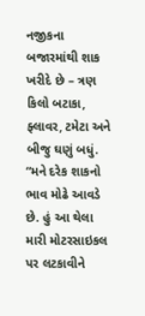નજીકના બજારમાંથી શાક ખરીદે છે – ત્રણ કિલો બટાકા, ફ્લાવર, ટમેટા અને બીજુ ઘણું બધું. “મને દરેક શાકનો ભાવ મોઢે આવડે છે. હું આ થેલા મારી મોટરસાઇકલ પર લટકાવીને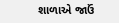શાળાએ જાઉં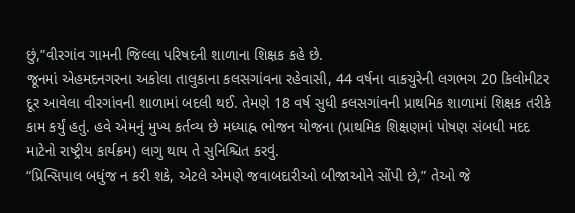છું,”વીરગાંવ ગામની જિલ્લા પરિષદની શાળાના શિક્ષક કહે છે.
જૂનમાં એહમદનગરના અકોલા તાલુકાના કલસગાંવના રહેવાસી, 44 વર્ષના વાકચુરેની લગભગ 20 કિલોમીટર દૂર આવેલા વીરગાંવની શાળામાં બદલી થઈ. તેમણે 18 વર્ષ સુધી કલસગાંવની પ્રાથમિક શાળામાં શિક્ષક તરીકે કામ કર્યું હતું. હવે એમનું મુખ્ય કર્તવ્ય છે મધ્યાહ્ન ભોજન યોજના (પ્રાથમિક શિક્ષણમાં પોષણ સંબધી મદદ માટેનો રાષ્ટ્રીય કાર્યક્રમ) લાગુ થાય તે સુનિશ્ચિત કરવું.
“પ્રિન્સિપાલ બધુંજ ન કરી શકે, એટલે એમણે જવાબદારીઓ બીજાઓને સોંપી છે,” તેઓ જે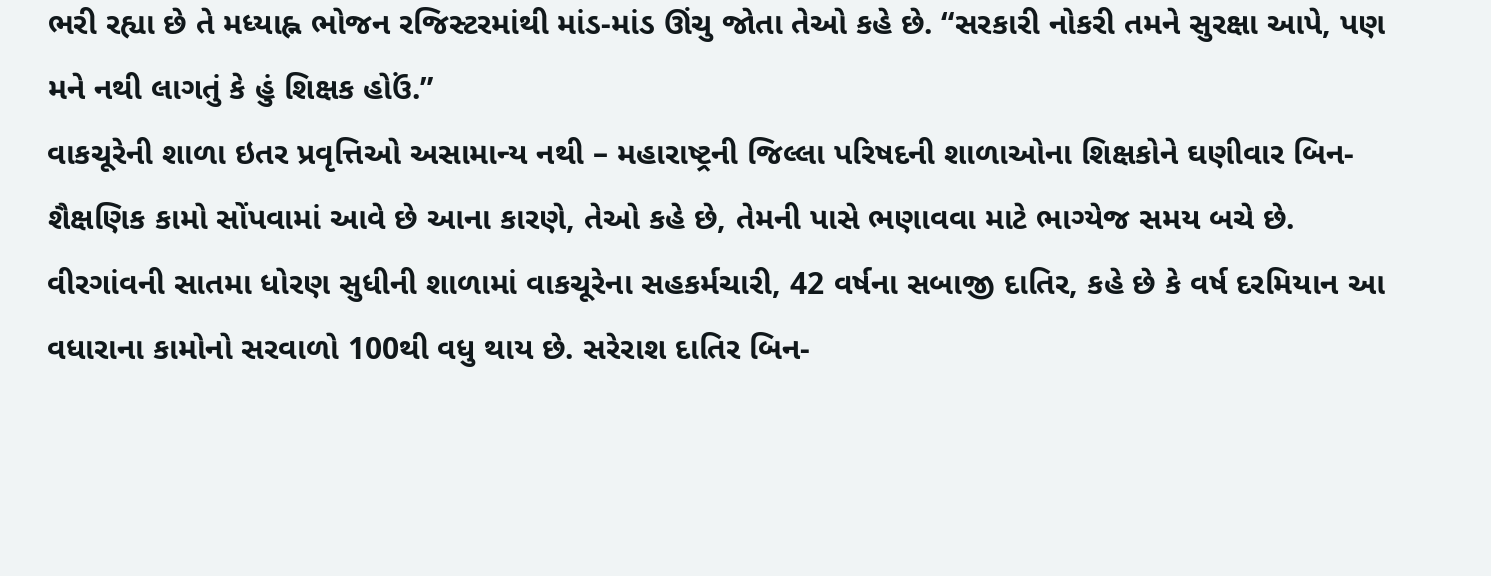ભરી રહ્યા છે તે મધ્યાહ્ન ભોજન રજિસ્ટરમાંથી માંડ-માંડ ઊંચુ જોતા તેઓ કહે છે. “સરકારી નોકરી તમને સુરક્ષા આપે, પણ મને નથી લાગતું કે હું શિક્ષક હોઉં.”
વાકચૂરેની શાળા ઇતર પ્રવૃત્તિઓ અસામાન્ય નથી – મહારાષ્ટ્રની જિલ્લા પરિષદની શાળાઓના શિક્ષકોને ઘણીવાર બિન-શૈક્ષણિક કામો સોંપવામાં આવે છે આના કારણે, તેઓ કહે છે, તેમની પાસે ભણાવવા માટે ભાગ્યેજ સમય બચે છે.
વીરગાંવની સાતમા ધોરણ સુધીની શાળામાં વાકચૂરેના સહકર્મચારી, 42 વર્ષના સબાજી દાતિર, કહે છે કે વર્ષ દરમિયાન આ વધારાના કામોનો સરવાળો 100થી વધુ થાય છે. સરેરાશ દાતિર બિન-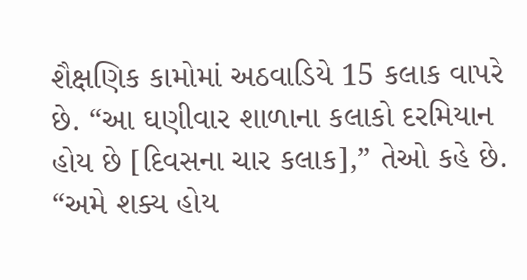શૈક્ષણિક કામોમાં અઠવાડિયે 15 કલાક વાપરે છે. “આ ઘણીવાર શાળાના કલાકો દરમિયાન હોય છે [દિવસના ચાર કલાક],” તેઓ કહે છે. “અમે શક્ય હોય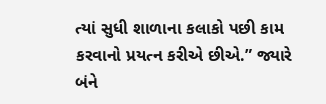ત્યાં સુધી શાળાના કલાકો પછી કામ કરવાનો પ્રયત્ન કરીએ છીએ.” જ્યારે બંને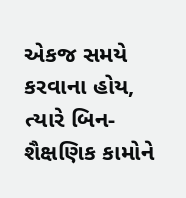એકજ સમયે કરવાના હોય, ત્યારે બિન-શૈક્ષણિક કામોને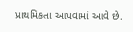પ્રાથમિકતા આપવામાં આવે છે.